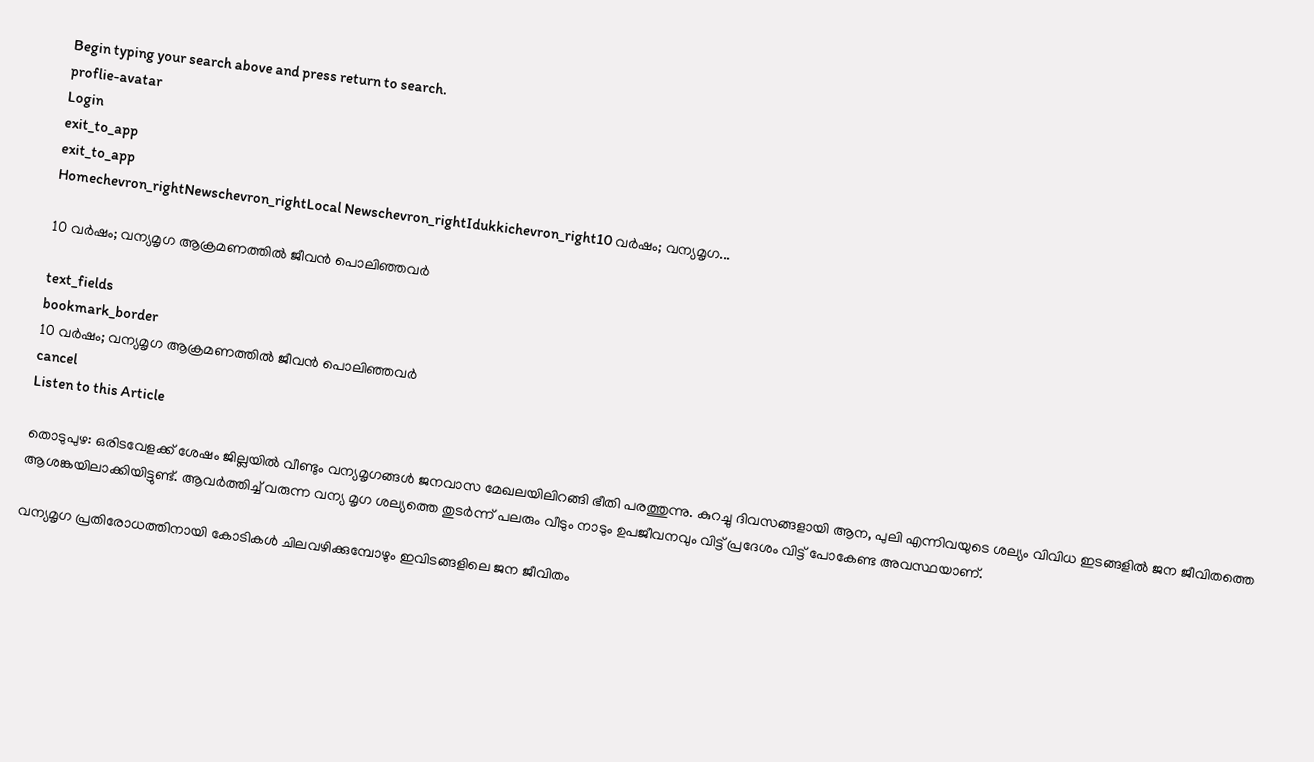Begin typing your search above and press return to search.
proflie-avatar
Login
exit_to_app
exit_to_app
Homechevron_rightNewschevron_rightLocal Newschevron_rightIdukkichevron_right10 വർഷം; വന്യമൃഗ...

10 വർഷം; വന്യമൃഗ ആക്രമണത്തിൽ ജീവൻ പൊലിഞ്ഞവർ

text_fields
bookmark_border
10 വർഷം; വന്യമൃഗ ആക്രമണത്തിൽ ജീവൻ പൊലിഞ്ഞവർ
cancel
Listen to this Article

തൊടുപുഴ: ഒരിടവേളക്ക് ശേഷം ജില്ലയിൽ വീണ്ടും വന്യമൃഗങ്ങൾ ജനവാസ മേഖലയിലിറങ്ങി ഭീതി പരത്തുന്നു. കുറച്ചു ദിവസങ്ങളായി ആന, പുലി എന്നിവയുടെ ശല്യം വിവിധ ഇടങ്ങളിൽ ജന ജീവിതത്തെ ആശങ്കയിലാക്കിയിട്ടുണ്ട്. ആവർത്തിച്ച് വരുന്ന വന്യ മൃഗ ശല്യത്തെ തുടർന്ന് പലരും വീടും നാടും ഉപജീവനവും വിട്ട് പ്രദേശം വിട്ട് പോകേണ്ട അവസ്ഥയാണ്.

വന്യമൃഗ പ്രതിരോധത്തിനായി കോടികൾ ചിലവഴിക്കുമ്പോഴും ഇവിടങ്ങളിലെ ജന ജീവിതം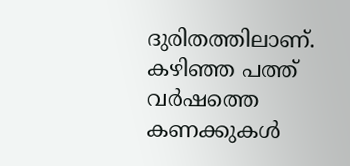ദുരിതത്തിലാണ്. കഴിഞ്ഞ പത്ത് വർഷത്തെ കണക്കുകൾ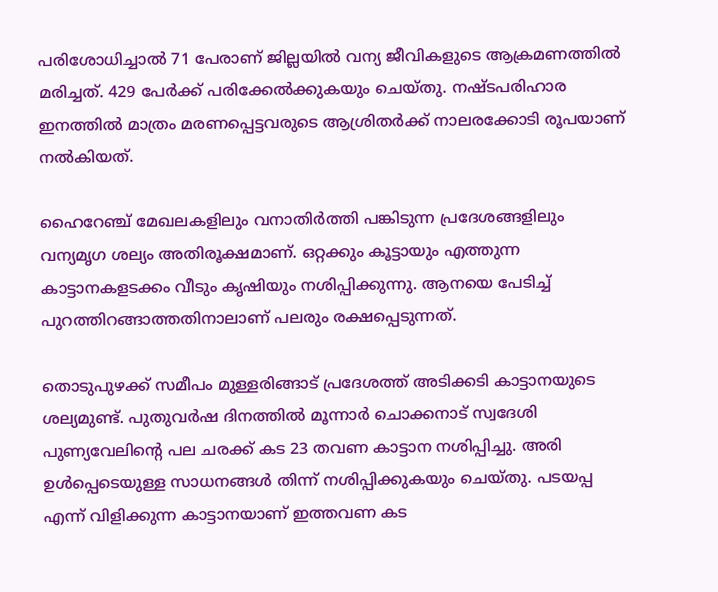പരിശോധിച്ചാൽ 71 പേരാണ് ജില്ലയിൽ വന്യ ജീവികളുടെ ആക്രമണത്തിൽ മരിച്ചത്. 429 പേർക്ക് പരിക്കേൽക്കുകയും ചെയ്തു. നഷ്ടപരിഹാര ഇനത്തിൽ മാത്രം മരണപ്പെട്ടവരുടെ ആശ്രിതർക്ക് നാലരക്കോടി രൂപയാണ് നൽകിയത്.

ഹൈറേഞ്ച് മേഖലകളിലും വനാതിർത്തി പങ്കിടുന്ന പ്രദേശങ്ങളിലും വന്യമൃഗ ശല്യം അതിരൂക്ഷമാണ്. ഒറ്റക്കും കൂട്ടായും എത്തുന്ന കാട്ടാനകളടക്കം വീടും കൃഷിയും നശിപ്പിക്കുന്നു. ആനയെ പേടിച്ച് പുറത്തിറങ്ങാത്തതിനാലാണ് പലരും രക്ഷപ്പെടുന്നത്.

തൊടുപുഴക്ക് സമീപം മുള്ളരിങ്ങാട് പ്രദേശത്ത് അടിക്കടി കാട്ടാനയുടെ ശല്യമുണ്ട്. പുതുവർഷ ദിനത്തിൽ മൂന്നാർ ചൊക്കനാട് സ്വദേശി പുണ്യവേലിന്‍റെ പല ചരക്ക് കട 23 തവണ കാട്ടാന നശിപ്പിച്ചു. അരി ഉൾപ്പെടെയുള്ള സാധനങ്ങൾ തിന്ന് നശിപ്പിക്കുകയും ചെയ്തു. പടയപ്പ എന്ന് വിളിക്കുന്ന കാട്ടാനയാണ് ഇത്തവണ കട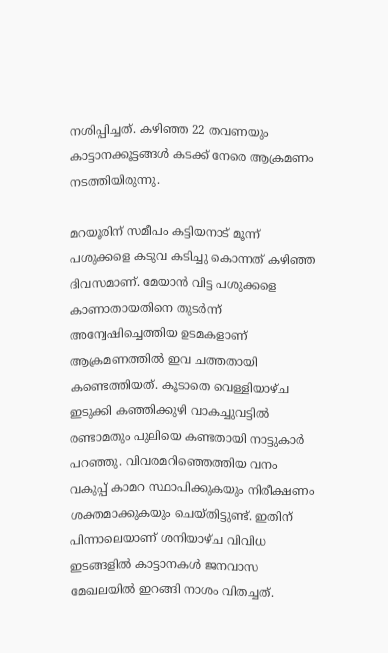നശിപ്പിച്ചത്. കഴിഞ്ഞ 22 തവണയും കാട്ടാനക്കൂട്ടങ്ങൾ കടക്ക് നേരെ ആക്രമണം നടത്തിയിരുന്നു.

മറയൂരിന് സമീപം കട്ടിയനാട് മൂന്ന് പശുക്കളെ കടുവ കടിച്ചു കൊന്നത് കഴിഞ്ഞ ദിവസമാണ്. മേയാൻ വിട്ട പശുക്കളെ കാണാതായതിനെ തുടർന്ന് അന്വേഷിച്ചെത്തിയ ഉടമകളാണ് ആക്രമണത്തിൽ ഇവ ചത്തതായി കണ്ടെത്തിയത്. കൂടാതെ വെള്ളിയാഴ്ച ഇടുക്കി കഞ്ഞിക്കുഴി വാകച്ചുവട്ടിൽ രണ്ടാമതും പുലിയെ കണ്ടതായി നാട്ടുകാർ പറഞ്ഞു. വിവരമറിഞ്ഞെത്തിയ വനം വകുപ്പ് കാമറ സ്ഥാപിക്കുകയും നിരീക്ഷണം ശക്തമാക്കുകയും ചെയ്തിട്ടുണ്ട്. ഇതിന് പിന്നാലെയാണ് ശനിയാഴ്ച വിവിധ ഇടങ്ങളിൽ കാട്ടാനകൾ ജനവാസ മേഖലയിൽ ഇറങ്ങി നാശം വിതച്ചത്.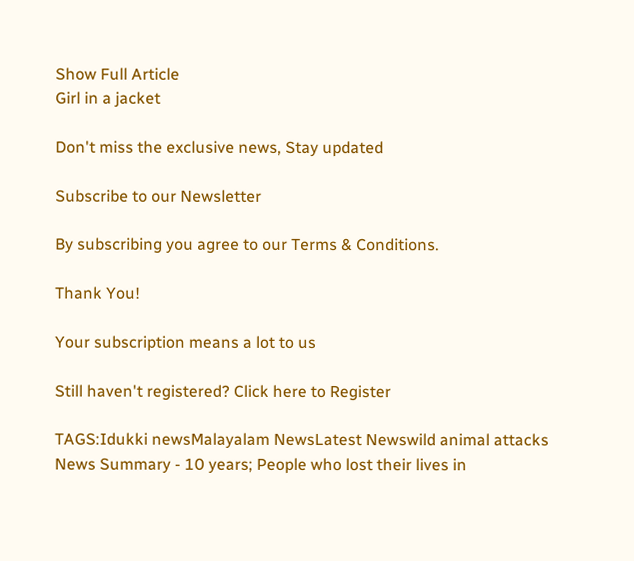Show Full Article
Girl in a jacket

Don't miss the exclusive news, Stay updated

Subscribe to our Newsletter

By subscribing you agree to our Terms & Conditions.

Thank You!

Your subscription means a lot to us

Still haven't registered? Click here to Register

TAGS:Idukki newsMalayalam NewsLatest Newswild animal attacks
News Summary - 10 years; People who lost their lives in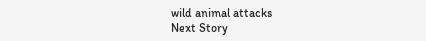wild animal attacks
Next Story